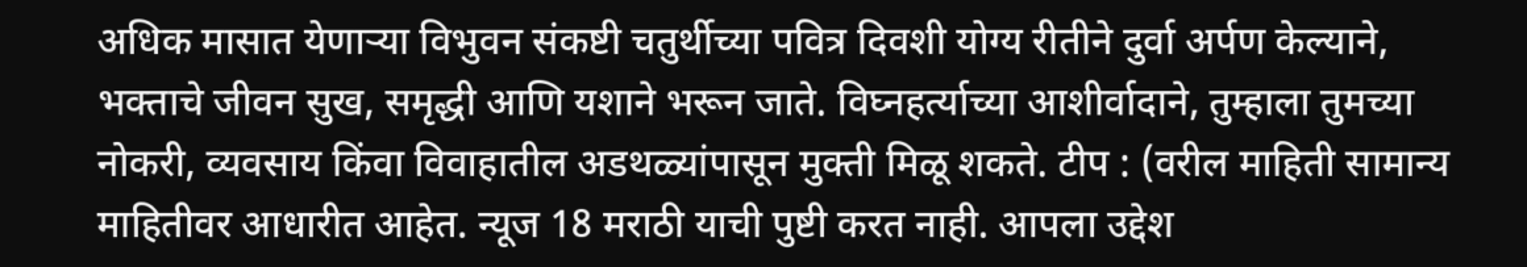अधिक मासात येणाऱ्या विभुवन संकष्टी चतुर्थीच्या पवित्र दिवशी योग्य रीतीने दुर्वा अर्पण केल्याने, भक्ताचे जीवन सुख, समृद्धी आणि यशाने भरून जाते. विघ्नहर्त्याच्या आशीर्वादाने, तुम्हाला तुमच्या नोकरी, व्यवसाय किंवा विवाहातील अडथळ्यांपासून मुक्ती मिळू शकते. टीप : (वरील माहिती सामान्य माहितीवर आधारीत आहेत. न्यूज 18 मराठी याची पुष्टी करत नाही. आपला उद्देश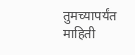तुमच्यापर्यंत माहिती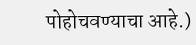पोहोचवण्याचा आहे.)